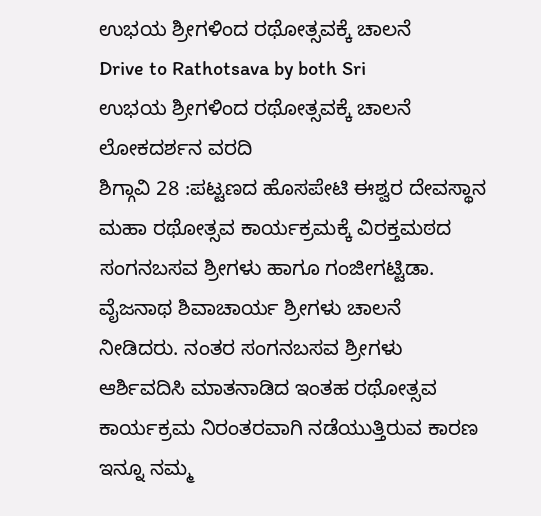ಉಭಯ ಶ್ರೀಗಳಿಂದ ರಥೋತ್ಸವಕ್ಕೆ ಚಾಲನೆ
Drive to Rathotsava by both Sri
ಉಭಯ ಶ್ರೀಗಳಿಂದ ರಥೋತ್ಸವಕ್ಕೆ ಚಾಲನೆ
ಲೋಕದರ್ಶನ ವರದಿ
ಶಿಗ್ಗಾವಿ 28 :ಪಟ್ಟಣದ ಹೊಸಪೇಟಿ ಈಶ್ವರ ದೇವಸ್ಥಾನ ಮಹಾ ರಥೋತ್ಸವ ಕಾರ್ಯಕ್ರಮಕ್ಕೆ ವಿರಕ್ತಮಠದ ಸಂಗನಬಸವ ಶ್ರೀಗಳು ಹಾಗೂ ಗಂಜೀಗಟ್ಟಿಡಾ. ವೈಜನಾಥ ಶಿವಾಚಾರ್ಯ ಶ್ರೀಗಳು ಚಾಲನೆ ನೀಡಿದರು. ನಂತರ ಸಂಗನಬಸವ ಶ್ರೀಗಳು ಆರ್ಶಿವದಿಸಿ ಮಾತನಾಡಿದ ಇಂತಹ ರಥೋತ್ಸವ ಕಾರ್ಯಕ್ರಮ ನಿರಂತರವಾಗಿ ನಡೆಯುತ್ತಿರುವ ಕಾರಣ ಇನ್ನೂ ನಮ್ಮ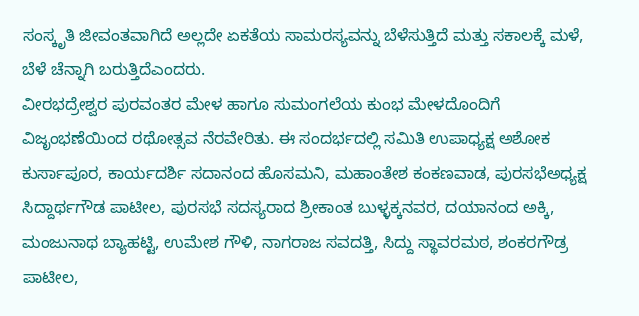ಸಂಸ್ಕೃತಿ ಜೀವಂತವಾಗಿದೆ ಅಲ್ಲದೇ ಏಕತೆಯ ಸಾಮರಸ್ಯವನ್ನು ಬೆಳೆಸುತ್ತಿದೆ ಮತ್ತು ಸಕಾಲಕ್ಕೆ ಮಳೆ, ಬೆಳೆ ಚೆನ್ನಾಗಿ ಬರುತ್ತಿದೆಎಂದರು.
ವೀರಭದ್ರೇಶ್ವರ ಪುರವಂತರ ಮೇಳ ಹಾಗೂ ಸುಮಂಗಲೆಯ ಕುಂಭ ಮೇಳದೊಂದಿಗೆ ವಿಜೃಂಭಣೆಯಿಂದ ರಥೋತ್ಸವ ನೆರವೇರಿತು. ಈ ಸಂದರ್ಭದಲ್ಲಿ ಸಮಿತಿ ಉಪಾಧ್ಯಕ್ಷ ಅಶೋಕ ಕುರ್ಸಾಪೂರ, ಕಾರ್ಯದರ್ಶಿ ಸದಾನಂದ ಹೊಸಮನಿ, ಮಹಾಂತೇಶ ಕಂಕಣವಾಡ, ಪುರಸಭೆಅಧ್ಯಕ್ಷ ಸಿದ್ದಾರ್ಥಗೌಡ ಪಾಟೀಲ, ಪುರಸಭೆ ಸದಸ್ಯರಾದ ಶ್ರೀಕಾಂತ ಬುಳ್ಳಕ್ಕನವರ, ದಯಾನಂದ ಅಕ್ಕಿ, ಮಂಜುನಾಥ ಬ್ಯಾಹಟ್ಟಿ, ಉಮೇಶ ಗೌಳಿ, ನಾಗರಾಜ ಸವದತ್ತಿ, ಸಿದ್ದು ಸ್ಥಾವರಮಠ, ಶಂಕರಗೌಡ್ರ ಪಾಟೀಲ,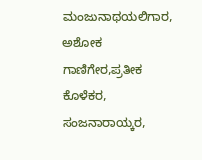ಮಂಜುನಾಥಯಲಿಗಾರ, ಅಶೋಕ ಗಾಣಿಗೇರ,ಪ್ರತೀಕ ಕೊಳೆಕರ, ಸಂಜನಾರಾಯ್ಕರ,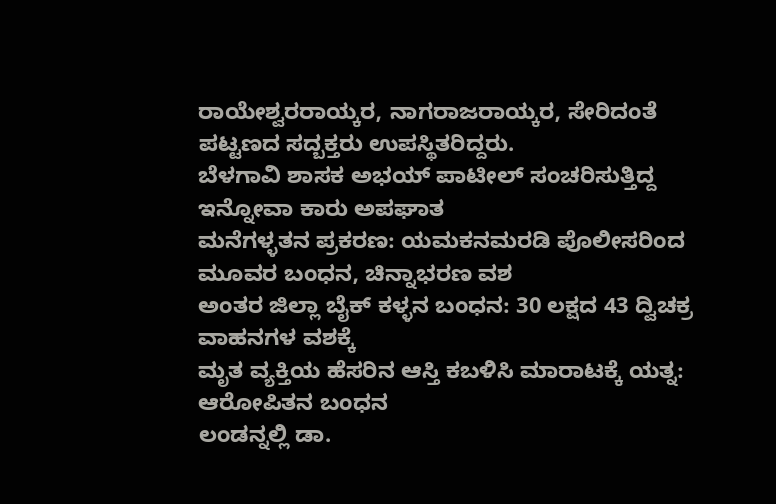ರಾಯೇಶ್ವರರಾಯ್ಕರ, ನಾಗರಾಜರಾಯ್ಕರ, ಸೇರಿದಂತೆ ಪಟ್ಟಣದ ಸದ್ಬಕ್ತರು ಉಪಸ್ಥಿತರಿದ್ದರು.
ಬೆಳಗಾವಿ ಶಾಸಕ ಅಭಯ್ ಪಾಟೀಲ್ ಸಂಚರಿಸುತ್ತಿದ್ದ ಇನ್ನೋವಾ ಕಾರು ಅಪಘಾತ
ಮನೆಗಳ್ಳತನ ಪ್ರಕರಣ: ಯಮಕನಮರಡಿ ಪೊಲೀಸರಿಂದ ಮೂವರ ಬಂಧನ, ಚಿನ್ನಾಭರಣ ವಶ
ಅಂತರ ಜಿಲ್ಲಾ ಬೈಕ್ ಕಳ್ಳನ ಬಂಧನ: 30 ಲಕ್ಷದ 43 ದ್ವಿಚಕ್ರ ವಾಹನಗಳ ವಶಕ್ಕೆ
ಮೃತ ವ್ಯಕ್ತಿಯ ಹೆಸರಿನ ಆಸ್ತಿ ಕಬಳಿಸಿ ಮಾರಾಟಕ್ಕೆ ಯತ್ನ: ಆರೋಪಿತನ ಬಂಧನ
ಲಂಡನ್ನಲ್ಲಿ ಡಾ.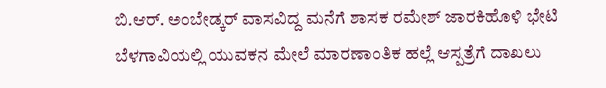ಬಿ.ಆರ್. ಅಂಬೇಡ್ಕರ್ ವಾಸವಿದ್ದ ಮನೆಗೆ ಶಾಸಕ ರಮೇಶ್ ಜಾರಕಿಹೊಳಿ ಭೇಟಿ
ಬೆಳಗಾವಿಯಲ್ಲಿ ಯುವಕನ ಮೇಲೆ ಮಾರಣಾಂತಿಕ ಹಲ್ಲೆ ಆಸ್ಪತ್ರೆಗೆ ದಾಖಲು